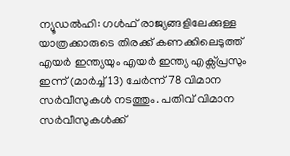ന്യൂഡൽഹി: ഗൾഫ് രാജ്യങ്ങളിലേക്കുള്ള യാത്രക്കാരുടെ തിരക്ക് കണക്കിലെടുത്ത് എയർ ഇന്ത്യയും എയർ ഇന്ത്യ എക്സ്പ്രസും ഇന്ന് (മാർച്ച് 13) ചേർന്ന് 78 വിമാന സർവീസുകൾ നടത്തും. പതിവ് വിമാന സർവീസുകൾക്ക്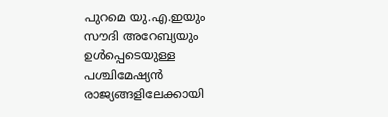പുറമെ യു.എ.ഇയും സൗദി അറേബ്യയും ഉൾപ്പെടെയുള്ള പശ്ചിമേഷ്യൻ രാജ്യങ്ങളിലേക്കായി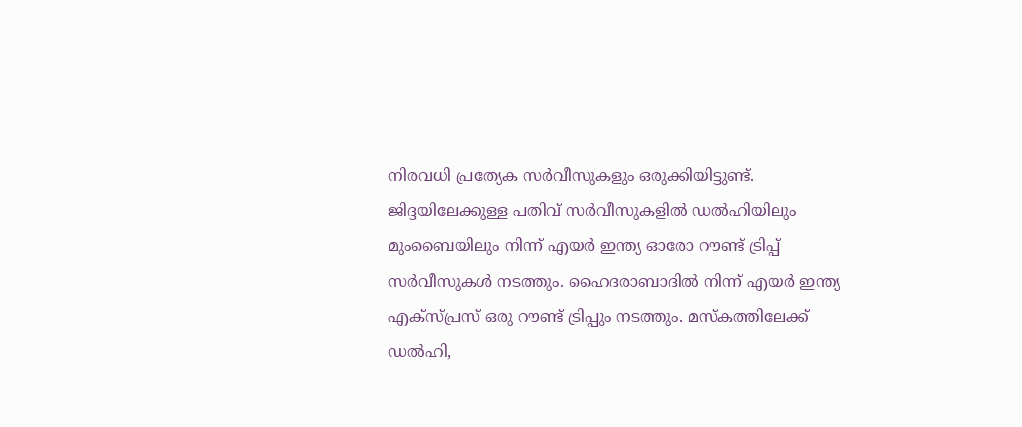നിരവധി പ്രത്യേക സർവീസുകളും ഒരുക്കിയിട്ടുണ്ട്.
ജിദ്ദയിലേക്കുള്ള പതിവ് സർവീസുകളിൽ ഡൽഹിയിലും മുംബൈയിലും നിന്ന് എയർ ഇന്ത്യ ഓരോ റൗണ്ട് ട്രിപ്പ് സർവീസുകൾ നടത്തും. ഹൈദരാബാദിൽ നിന്ന് എയർ ഇന്ത്യ എക്സ്പ്രസ് ഒരു റൗണ്ട് ട്രിപ്പും നടത്തും. മസ്കത്തിലേക്ക് ഡൽഹി,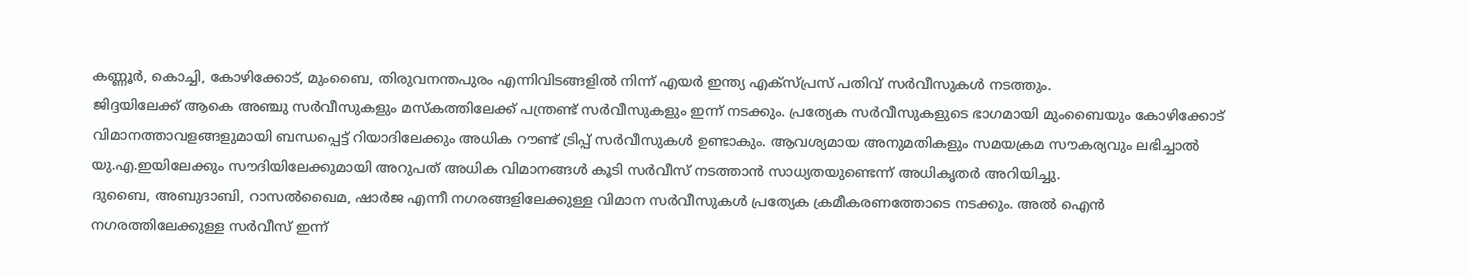കണ്ണൂർ, കൊച്ചി, കോഴിക്കോട്, മുംബൈ, തിരുവനന്തപുരം എന്നിവിടങ്ങളിൽ നിന്ന് എയർ ഇന്ത്യ എക്സ്പ്രസ് പതിവ് സർവീസുകൾ നടത്തും.
ജിദ്ദയിലേക്ക് ആകെ അഞ്ചു സർവീസുകളും മസ്കത്തിലേക്ക് പന്ത്രണ്ട് സർവീസുകളും ഇന്ന് നടക്കും. പ്രത്യേക സർവീസുകളുടെ ഭാഗമായി മുംബൈയും കോഴിക്കോട് വിമാനത്താവളങ്ങളുമായി ബന്ധപ്പെട്ട് റിയാദിലേക്കും അധിക റൗണ്ട് ട്രിപ്പ് സർവീസുകൾ ഉണ്ടാകും. ആവശ്യമായ അനുമതികളും സമയക്രമ സൗകര്യവും ലഭിച്ചാൽ യു.എ.ഇയിലേക്കും സൗദിയിലേക്കുമായി അറുപത് അധിക വിമാനങ്ങൾ കൂടി സർവീസ് നടത്താൻ സാധ്യതയുണ്ടെന്ന് അധികൃതർ അറിയിച്ചു.
ദുബൈ, അബുദാബി, റാസൽഖൈമ, ഷാർജ എന്നീ നഗരങ്ങളിലേക്കുള്ള വിമാന സർവീസുകൾ പ്രത്യേക ക്രമീകരണത്തോടെ നടക്കും. അൽ ഐൻ നഗരത്തിലേക്കുള്ള സർവീസ് ഇന്ന്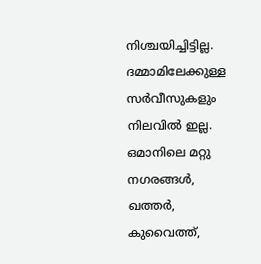നിശ്ചയിച്ചിട്ടില്ല. ദമ്മാമിലേക്കുള്ള സർവീസുകളും നിലവിൽ ഇല്ല.
ഒമാനിലെ മറ്റു നഗരങ്ങൾ, ഖത്തർ, കുവൈത്ത്,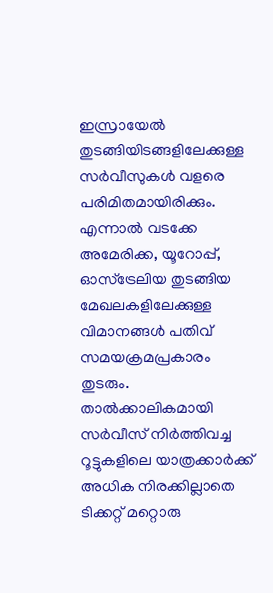ഇസ്രായേൽ തുടങ്ങിയിടങ്ങളിലേക്കുള്ള സർവീസുകൾ വളരെ പരിമിതമായിരിക്കും. എന്നാൽ വടക്കേ അമേരിക്ക, യൂറോപ്പ്, ഓസ്ട്രേലിയ തുടങ്ങിയ മേഖലകളിലേക്കുള്ള വിമാനങ്ങൾ പതിവ് സമയക്രമപ്രകാരം തുടരും.
താൽക്കാലികമായി സർവീസ് നിർത്തിവച്ച റൂട്ടുകളിലെ യാത്രക്കാർക്ക് അധിക നിരക്കില്ലാതെ ടിക്കറ്റ് മറ്റൊരു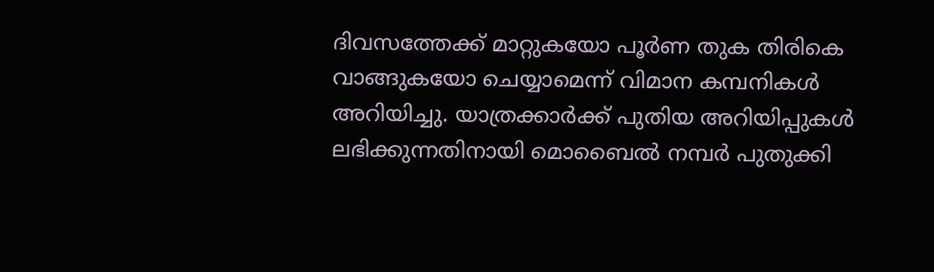ദിവസത്തേക്ക് മാറ്റുകയോ പൂർണ തുക തിരികെ വാങ്ങുകയോ ചെയ്യാമെന്ന് വിമാന കമ്പനികൾ അറിയിച്ചു. യാത്രക്കാർക്ക് പുതിയ അറിയിപ്പുകൾ ലഭിക്കുന്നതിനായി മൊബൈൽ നമ്പർ പുതുക്കി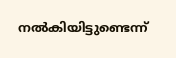നൽകിയിട്ടുണ്ടെന്ന്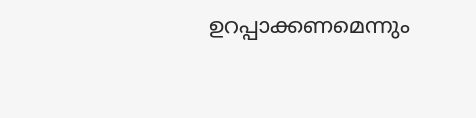ഉറപ്പാക്കണമെന്നും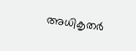അധികൃതർ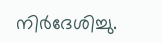നിർദേശിച്ചു.